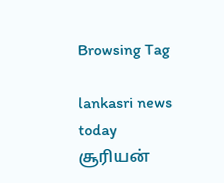Browsing Tag

lankasri news today சூரியன்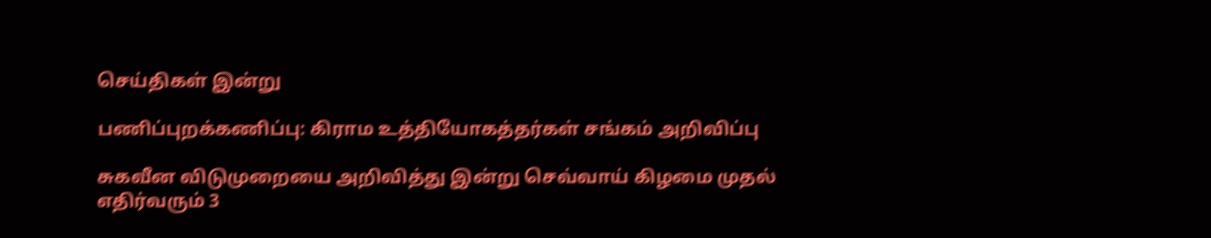செய்திகள் இன்று

பணிப்புறக்கணிப்பு: கிராம உத்தியோகத்தர்கள் சங்கம் அறிவிப்பு

சுகவீன விடுமுறையை அறிவித்து இன்று செவ்வாய் கிழமை முதல் எதிர்வரும் 3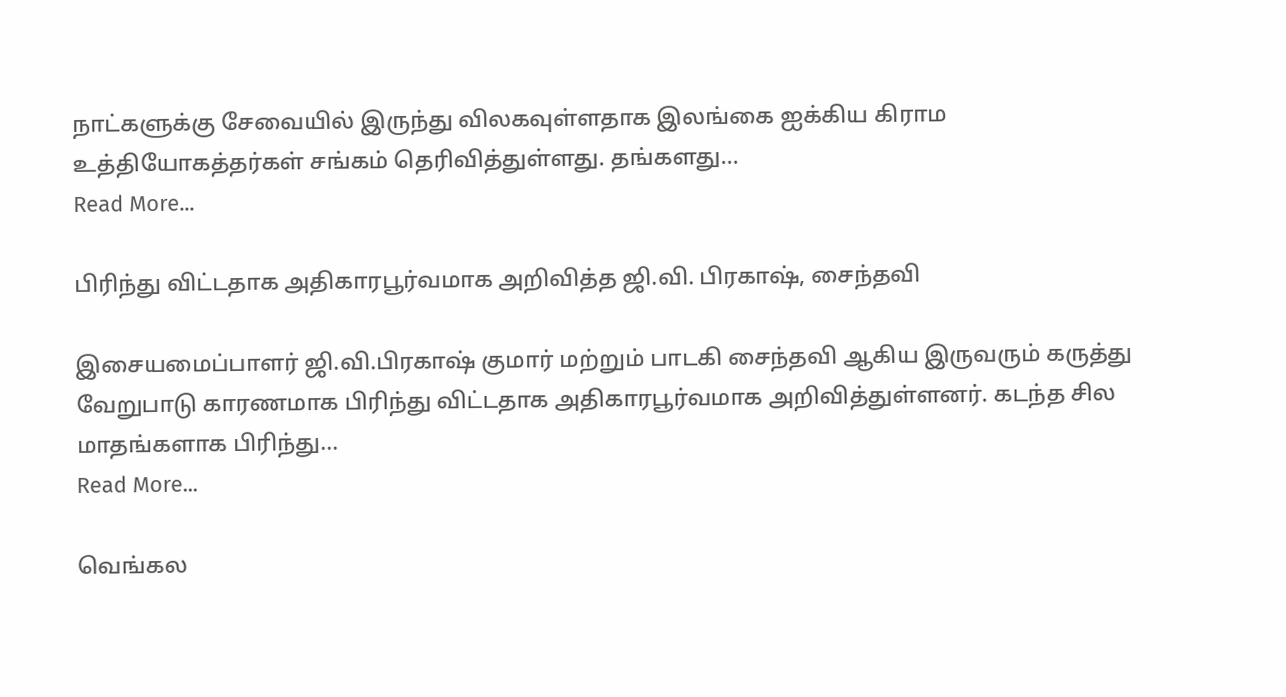நாட்களுக்கு சேவையில் இருந்து விலகவுள்ளதாக இலங்கை ஐக்கிய கிராம உத்தியோகத்தர்கள் சங்கம் தெரிவித்துள்ளது. தங்களது…
Read More...

பிரிந்து விட்டதாக அதிகாரபூர்வமாக அறிவித்த ஜி.வி. பிரகாஷ், சைந்தவி

இசையமைப்பாளர் ஜி.வி.பிரகாஷ் குமார் மற்றும் பாடகி சைந்தவி ஆகிய இருவரும் கருத்து வேறுபாடு காரணமாக பிரிந்து விட்டதாக அதிகாரபூர்வமாக அறிவித்துள்ளனர். கடந்த சில மாதங்களாக பிரிந்து…
Read More...

வெங்கல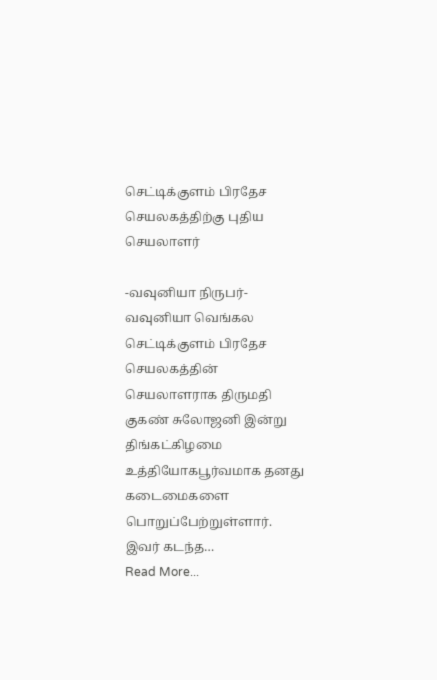செட்டிக்குளம் பிரதேச செயலகத்திற்கு புதிய செயலாளர்

-வவுனியா நிருபர்- வவுனியா வெங்கல செட்டிக்குளம் பிரதேச செயலகத்தின் செயலாளராக திருமதி குகண் சுலோஜனி இன்று திங்கட்கிழமை உத்தியோகபூர்வமாக தனது கடைமைகளை பொறுப்பேற்றுள்ளார். இவர் கடந்த…
Read More...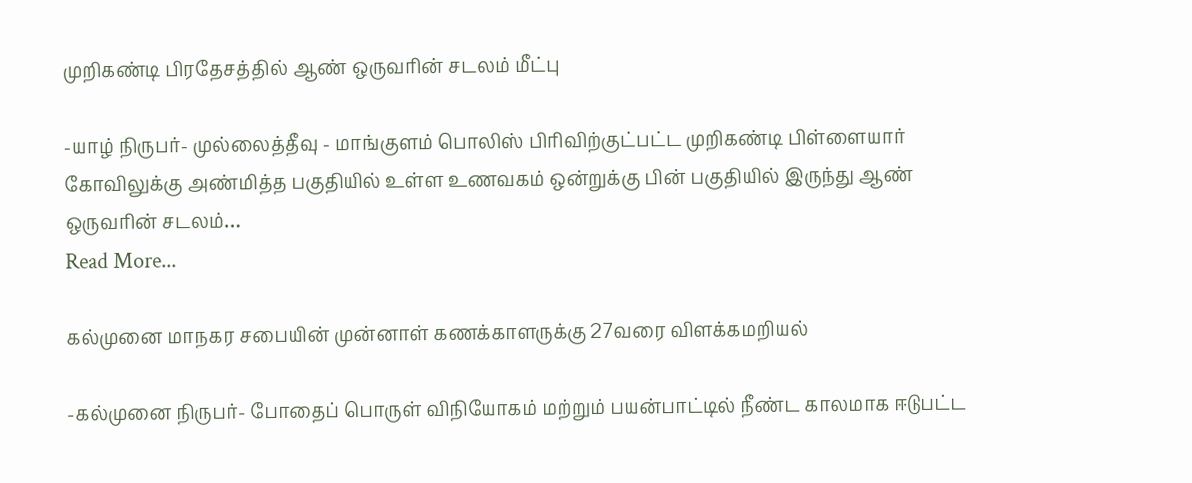முறிகண்டி பிரதேசத்தில் ஆண் ஒருவரின் சடலம் மீட்பு

-யாழ் நிருபர்- முல்லைத்தீவு - மாங்குளம் பொலிஸ் பிரிவிற்குட்பட்ட முறிகண்டி பிள்ளையார் கோவிலுக்கு அண்மித்த பகுதியில் உள்ள உணவகம் ஒன்றுக்கு பின் பகுதியில் இருந்து ஆண் ஒருவரின் சடலம்…
Read More...

கல்முனை மாநகர சபையின் முன்னாள் கணக்காளருக்கு 27வரை விளக்கமறியல்

-கல்முனை நிருபர்- போதைப் பொருள் விநியோகம் மற்றும் பயன்பாட்டில் நீண்ட காலமாக ஈடுபட்ட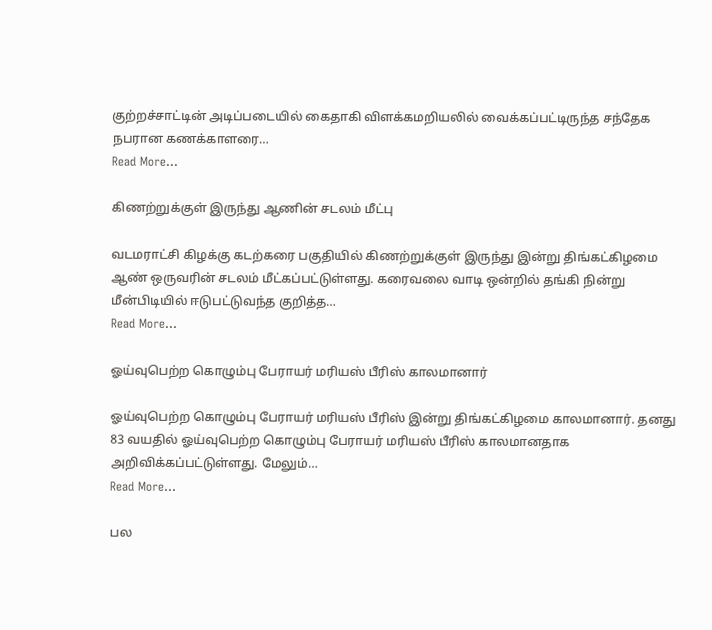குற்றச்சாட்டின் அடிப்படையில் கைதாகி விளக்கமறியலில் வைக்கப்பட்டிருந்த சந்தேக நபரான கணக்காளரை…
Read More...

கிணற்றுக்குள் இருந்து ஆணின் சடலம் மீட்பு

வடமராட்சி கிழக்கு கடற்கரை பகுதியில் கிணற்றுக்குள் இருந்து இன்று திங்கட்கிழமை ஆண் ஒருவரின் சடலம் மீட்கப்பட்டுள்ளது. கரைவலை வாடி ஒன்றில் தங்கி நின்று மீன்பிடியில் ஈடுபட்டுவந்த குறித்த…
Read More...

ஓய்வுபெற்ற கொழும்பு பேராயர் மரியஸ் பீரிஸ் காலமானார்

ஓய்வுபெற்ற கொழும்பு பேராயர் மரியஸ் பீரிஸ் இன்று திங்கட்கிழமை காலமானார். தனது 83 வயதில் ஓய்வுபெற்ற கொழும்பு பேராயர் மரியஸ் பீரிஸ் காலமானதாக அறிவிக்கப்பட்டுள்ளது. மேலும்…
Read More...

பல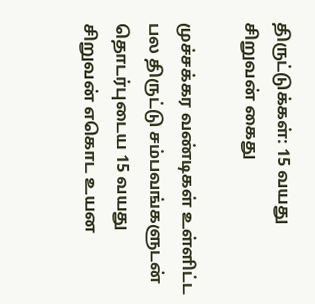திருட்டுக்கள்: 15 வயது சிறுவன் கைது

முச்சக்கர வண்டிகள் உள்ளிட்ட பல திருட்டு சம்பவங்களுடன் தொடர்புடைய 15 வயது சிறுவன் எகொட உயன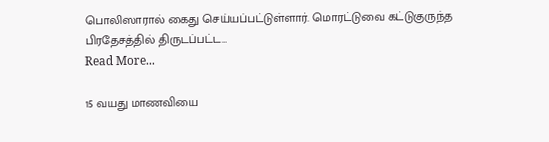பொலிஸாரால் கைது செய்யப்பட்டுள்ளார். மொரட்டுவை கட்டுகுருந்த பிரதேசத்தில் திருடப்பட்ட…
Read More...

15 வயது மாணவியை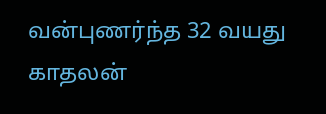வன்புணர்ந்த 32 வயது காதலன்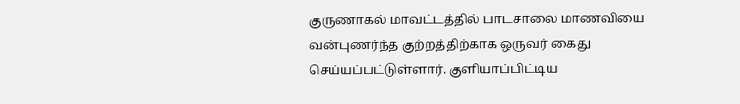குருணாகல் மாவட்டத்தில் பாடசாலை மாணவியை வன்புணர்ந்த குற்றத்திற்காக ஒருவர் கைது செய்யப்பட்டுள்ளார். குளியாப்பிட்டிய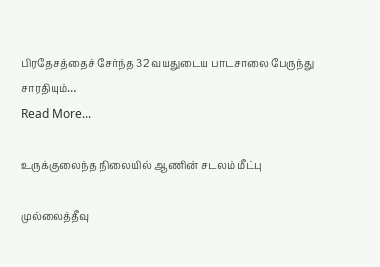பிரதேசத்தைச் சேர்ந்த 32 வயதுடைய பாடசாலை பேருந்து சாரதியும்…
Read More...

உருக்குலைந்த நிலையில் ஆணின் சடலம் மீட்பு

முல்லைத்தீவு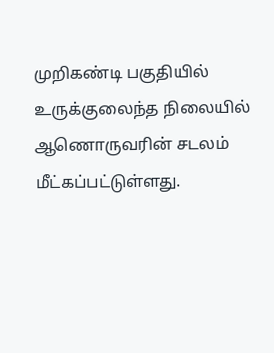முறிகண்டி பகுதியில் உருக்குலைந்த நிலையில் ஆணொருவரின் சடலம் மீட்கப்பட்டுள்ளது.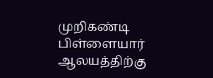முறிகண்டி பிள்ளையார் ஆலயத்திற்கு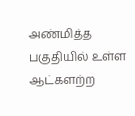அண்மித்த பகுதியில் உள்ள ஆட்களற்ற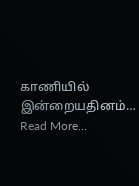காணியில் இன்றையதினம்…
Read More...